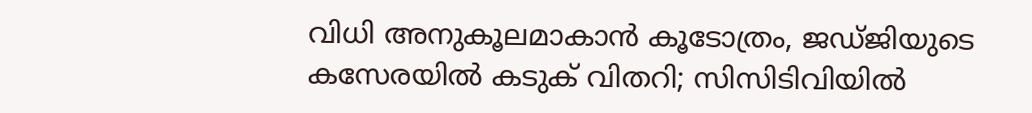വിധി അനുകൂലമാകാൻ കൂടോത്രം, ജഡ്ജിയുടെ കസേരയിൽ കടുക് വിതറി; സിസിടിവിയിൽ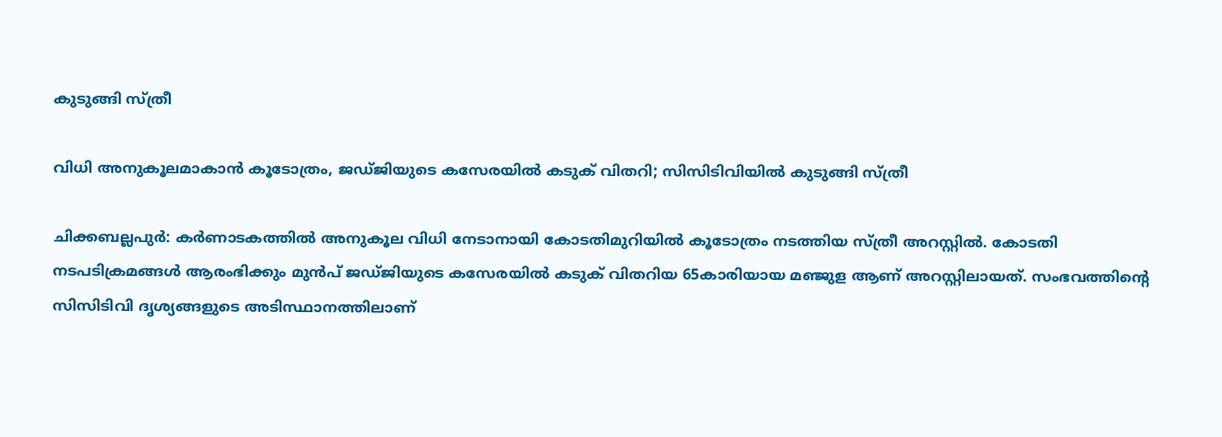കുടുങ്ങി സ്ത്രീ

വിധി അനുകൂലമാകാൻ കൂടോത്രം, ജഡ്ജിയുടെ കസേരയിൽ കടുക് വിതറി; സിസിടിവിയിൽ കുടുങ്ങി സ്ത്രീ

ചിക്കബല്ലപുർ: കർണാടകത്തിൽ അനുകൂല വിധി നേടാനായി കോടതിമുറിയിൽ കൂടോത്രം നടത്തിയ സ്ത്രീ അറസ്റ്റിൽ. കോടതി നടപടിക്രമങ്ങൾ ആരംഭിക്കും മുൻപ് ജഡ്ജിയുടെ കസേരയിൽ കടുക് വിതറിയ 65കാരിയായ മഞ്ജുള ആണ് അറസ്റ്റിലായത്. സംഭവത്തിൻ്റെ സിസിടിവി ദൃശ്യങ്ങളുടെ അടിസ്ഥാനത്തിലാണ്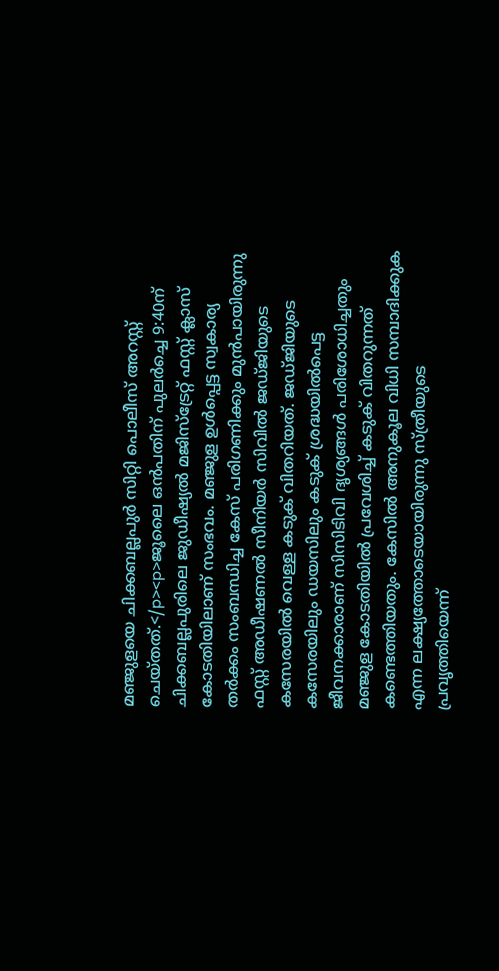മഞ്ജുളയെ ചിക്കബല്ലപുർ സിറ്റി പൊലീസ് അറസ്റ്റ് ചെയ്തത്.</p><p>ജൂലൈ ഒൻപതിന് പുലർച്ചെ 9:40ന് ചിക്കബല്ലപുരിലെ ജുഡീഷ്യൽ മജിസ്ട്രേറ്റ് ഫസ്റ്റ് ക്ലാസ് കോടതിയിലാണ് സംഭവം. മഞ്ജുള ഉൾപ്പെട്ട സ്വകാര്യ തർക്കം സംബന്ധിച്ച കേസ് പരിഗണിക്കും മുൻപായിരുന്നു ഫസ്റ്റ് അഡീഷണൽ സീനിയർ സിവിൽ ജഡ്ജിയുടെ കസേരയിൽ വെള്ള കടുക് വിതറിയത്. ജഡ്ജിയുടെ കസേരയിലും ഡയസിലും കടുക് ശ്രദ്ധയിൽപെട്ട ജീവനക്കാരാണ് സിസിടിവി ദൃശ്യങ്ങൾ പരിശോധിച്ചതും മഞ്ജുള കോടതിയിൽ പ്രവേശിച്ച് കടുക് വിതറുന്നത് കണ്ടെത്തിയതും. കേസിൽ അനുകൂല വിധി സമ്പാദിക്കുക എന്ന ലക്ഷ്യത്തോടെയായിരുന്നു സ്ത്രീയുടെ പ്രവൃത്തിയെന്ന്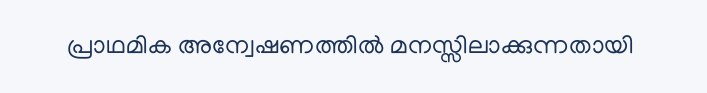പ്രാഥമിക അന്വേഷണത്തിൽ മനസ്സിലാക്കുന്നതായി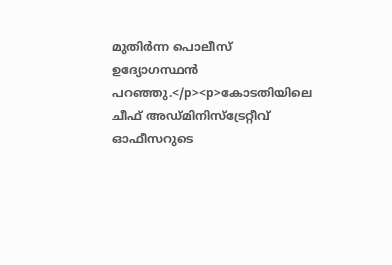മുതിർന്ന പൊലീസ് ഉദ്യോഗസ്ഥൻ പറഞ്ഞു.</p><p>കോടതിയിലെ ചീഫ് അഡ്മിനിസ്ട്രേറ്റീവ് ഓഫീസറുടെ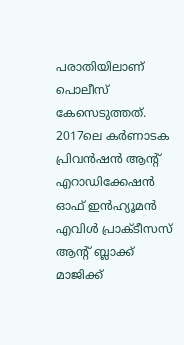പരാതിയിലാണ് പൊലീസ് കേസെടുത്തത്. 2017ലെ കർണാടക പ്രിവൻഷൻ ആൻ്റ് എറാഡിക്കേഷൻ ഓഫ് ഇൻഹ്യൂമൻ എവിൾ പ്രാക്ടീസസ് ആൻ്റ് ബ്ലാക്ക് മാജിക്ക്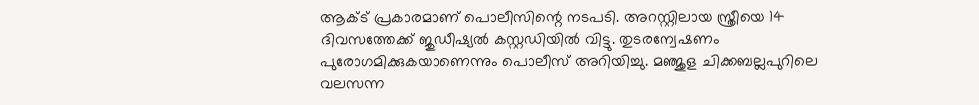ആക്ട് പ്രകാരമാണ് പൊലീസിന്റെ നടപടി. അറസ്റ്റിലായ സ്ത്രീയെ 14 ദിവസത്തേക്ക് ജുഡീഷ്യൽ കസ്റ്റഡിയിൽ വിട്ടു. തുടരന്വേഷണം പുരോഗമിക്കുകയാണെന്നും പൊലീസ് അറിയിച്ചു. മഞ്ജുള ചിക്കബല്ലപുറിലെ വലസന്ന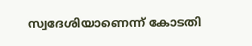സ്വദേശിയാണെന്ന് കോടതി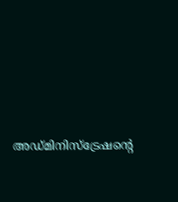അഡ്മിനിസ്ട്രേഷൻ്റെ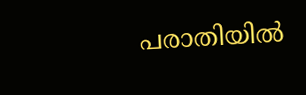പരാതിയിൽ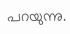പറയുന്നു.